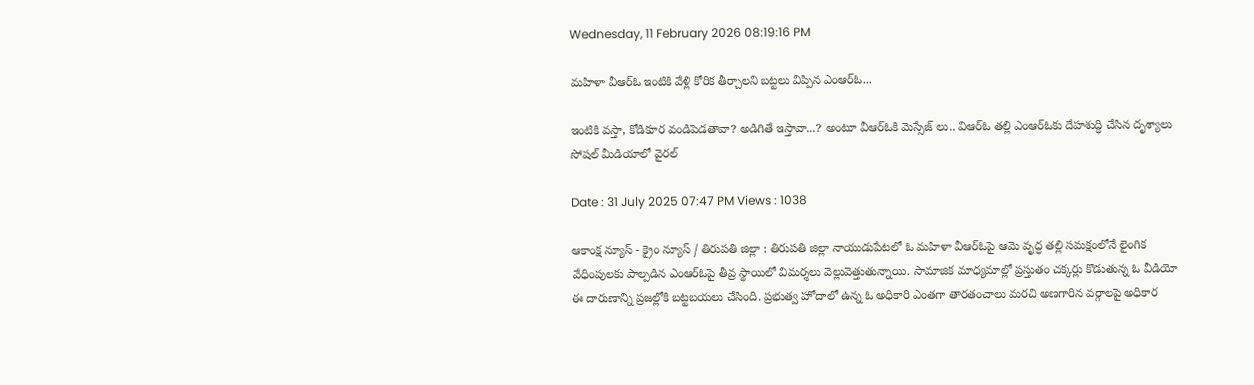Wednesday, 11 February 2026 08:19:16 PM

మహిళా వీఆర్‌ఓ ఇంటికి వేళ్లి కోరిక తీర్చాలని బట్టలు విప్పిన ఎంఆర్ఓ...

ఇంటికి వస్తా, కోడికూర వండిపెడతావా? అడిగితే ఇస్తావా...? అంటూ వీఆర్‌ఓకి మెస్సేజ్ లు.. విఆర్ఓ తల్లి ఎంఆర్ఓకు దేహశుద్ధి చేసిన దృశ్యాలు సోషల్ మీడియాలో వైరల్

Date : 31 July 2025 07:47 PM Views : 1038

ఆకాంక్ష న్యూస్ - క్రైం న్యూస్ / తిరుపతి జిల్లా : తిరుపతి జిల్లా నాయుడుపేటలో ఓ మహిళా వీఆర్‌ఓపై ఆమె వృద్ధ తల్లి సమక్షంలోనే లైంగిక వేధింపులకు పాల్పడిన ఎంఆర్‌ఓపై తీవ్ర స్థాయిలో విమర్శలు వెల్లువెత్తుతున్నాయి. సామాజిక మాధ్యమాల్లో ప్రస్తుతం చక్కర్లు కొడుతున్న ఓ వీడియో ఈ దారుణాన్ని ప్రజల్లోకి బట్టబయలు చేసింది. ప్రభుత్వ హోదాలో ఉన్న ఓ అధికారి ఎంతగా తారతంచాలు మరచి అణగారిన వర్గాలపై అధికార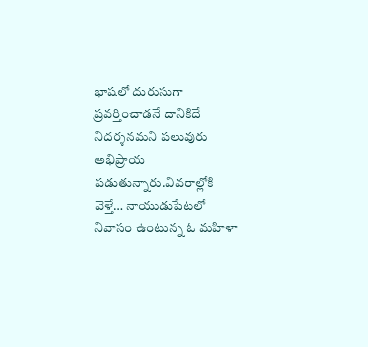భాషలో దురుసుగా ప్రవర్తించాడనే దానికిదే నిదర్శనమని పలువురు అభిప్రాయ పడుతున్నారు.వివరాల్లోకి వెళ్తే… నాయుడుపేటలో నివాసం ఉంటున్న ఓ మహిళా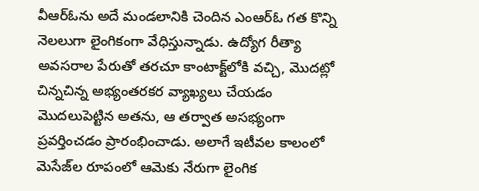వీఆర్‌ఓను అదే మండలానికి చెందిన ఎంఆర్‌ఓ గత కొన్ని నెలలుగా లైంగికంగా వేధిస్తున్నాడు. ఉద్యోగ రీత్యా అవసరాల పేరుతో తరచూ కాంటాక్ట్‌లోకి వచ్చి, మొదట్లో చిన్నచిన్న అభ్యంతరకర వ్యాఖ్యలు చేయడం మొదలుపెట్టిన అతను, ఆ తర్వాత అసభ్యంగా ప్రవర్తించడం ప్రారంభించాడు. అలాగే ఇటీవల కాలంలో మెసేజ్‌ల రూపంలో ఆమెకు నేరుగా లైంగిక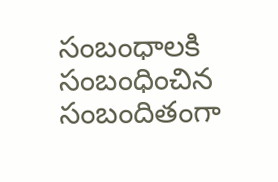సంబంధాలకి సంబంధించిన సంబందితంగా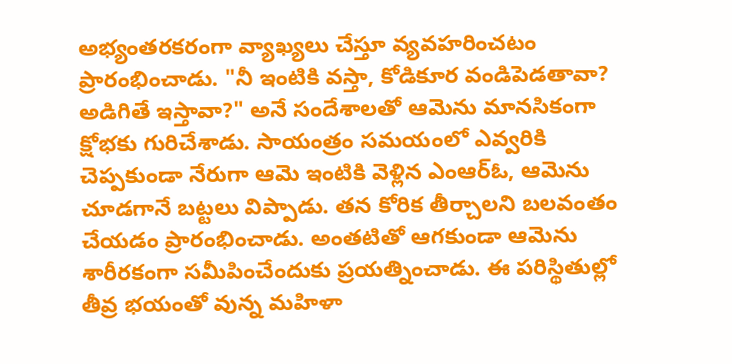అభ్యంతరకరంగా వ్యాఖ్యలు చేస్తూ వ్యవహరించటం ప్రారంభించాడు. "నీ ఇంటికి వస్తా, కోడికూర వండిపెడతావా? అడిగితే ఇస్తావా?" అనే సందేశాలతో ఆమెను మానసికంగా క్షోభకు గురిచేశాడు. సాయంత్రం సమయంలో ఎవ్వరికి చెప్పకుండా నేరుగా ఆమె ఇంటికి వెళ్లిన ఎంఆర్‌ఓ, ఆమెను చూడగానే బట్టలు విప్పాడు. తన కోరిక తీర్చాలని బలవంతం చేయడం ప్రారంభించాడు. అంతటితో ఆగకుండా ఆమెను శారీరకంగా సమీపించేందుకు ప్రయత్నించాడు. ఈ పరిస్థితుల్లో తీవ్ర భయంతో వున్న మహిళా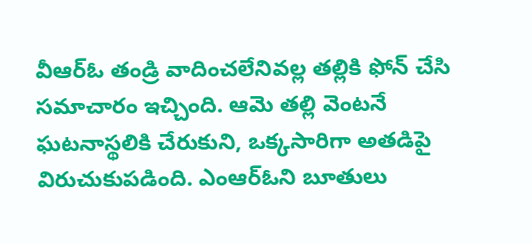వీఆర్‌ఓ తండ్రి వాదించలేనివల్ల తల్లికి ఫోన్ చేసి సమాచారం ఇచ్చింది. ఆమె తల్లి వెంటనే ఘటనాస్థలికి చేరుకుని, ఒక్కసారిగా అతడిపై విరుచుకుపడింది. ఎంఆర్‌ఓని బూతులు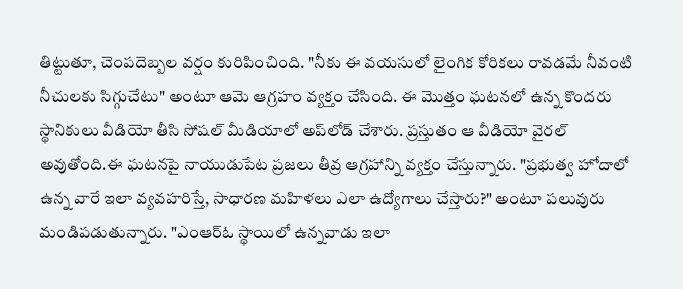తిట్టుతూ, చెంపదెబ్బల వర్షం కురిపించింది. "నీకు ఈ వయసులో లైంగిక కోరికలు రావడమే నీవంటి నీచులకు సిగ్గుచేటు" అంటూ ఆమె ఆగ్రహం వ్యక్తం చేసింది. ఈ మొత్తం ఘటనలో ఉన్న కొందరు స్థానికులు వీడియో తీసి సోషల్ మీడియాలో అప్‌లోడ్ చేశారు. ప్రస్తుతం ఆ వీడియో వైరల్ అవుతోంది.ఈ ఘటనపై నాయుడుపేట ప్రజలు తీవ్ర ఆగ్రహాన్ని వ్యక్తం చేస్తున్నారు. "ప్రభుత్వ హోదాలో ఉన్న వారే ఇలా వ్యవహరిస్తే, సాధారణ మహిళలు ఎలా ఉద్యోగాలు చేస్తారు?" అంటూ పలువురు మండిపడుతున్నారు. "ఎంఆర్‌ఓ స్థాయిలో ఉన్నవాడు ఇలా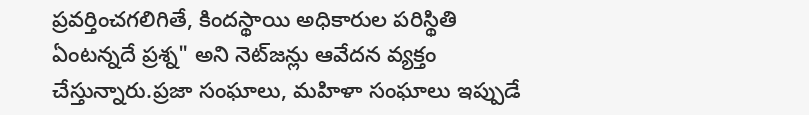ప్రవర్తించగలిగితే, కిందస్థాయి అధికారుల పరిస్థితి ఏంటన్నదే ప్రశ్న" అని నెట్‌జన్లు ఆవేదన వ్యక్తం చేస్తున్నారు.ప్రజా సంఘాలు, మహిళా సంఘాలు ఇప్పుడే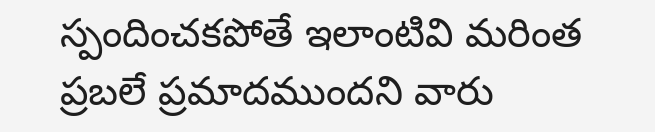స్పందించకపోతే ఇలాంటివి మరింత ప్రబలే ప్రమాదముందని వారు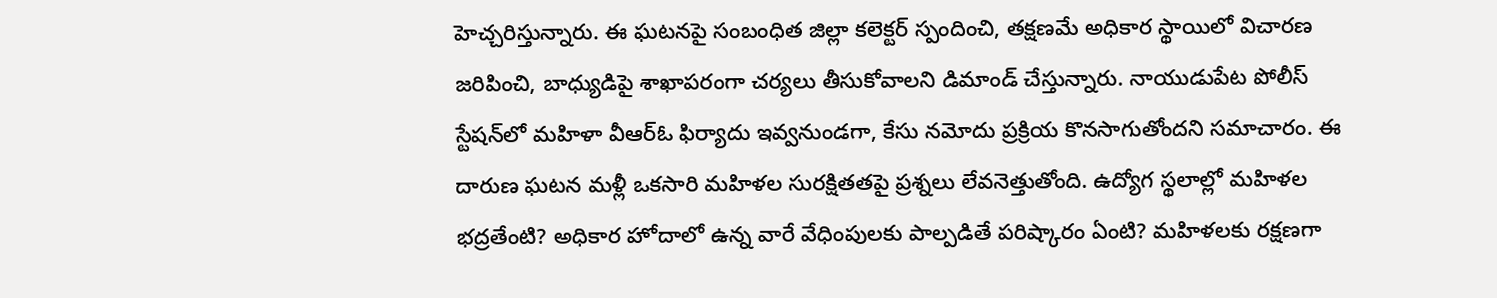హెచ్చరిస్తున్నారు. ఈ ఘటనపై సంబంధిత జిల్లా కలెక్టర్ స్పందించి, తక్షణమే అధికార స్థాయిలో విచారణ జరిపించి, బాధ్యుడిపై శాఖాపరంగా చర్యలు తీసుకోవాలని డిమాండ్ చేస్తున్నారు. నాయుడుపేట పోలీస్ స్టేషన్‌లో మహిళా వీఆర్‌ఓ ఫిర్యాదు ఇవ్వనుండగా, కేసు నమోదు ప్రక్రియ కొనసాగుతోందని సమాచారం. ఈ దారుణ ఘటన మళ్లీ ఒకసారి మహిళల సురక్షితతపై ప్రశ్నలు లేవనెత్తుతోంది. ఉద్యోగ స్థలాల్లో మహిళల భద్రతేంటి? అధికార హోదాలో ఉన్న వారే వేధింపులకు పాల్పడితే పరిష్కారం ఏంటి? మహిళలకు రక్షణగా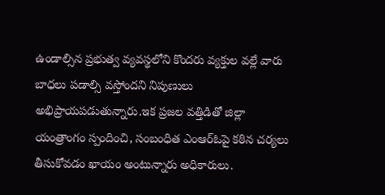ఉండాల్సిన ప్రభుత్వ వ్యవస్థలోని కొందరు వ్యక్తుల వల్లే వారు బాధలు పడాల్సి వస్తోందని నిపుణులు అభిప్రాయపడుతున్నారు.ఇక ప్రజల వత్తిడితో జిల్లా యంత్రాంగం స్పందించి, సంబంధిత ఎంఆర్‌ఓపై కఠిన చర్యలు తీసుకోవడం ఖాయం అంటున్నారు అధికారులు.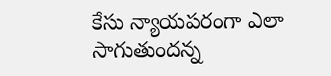కేసు న్యాయపరంగా ఎలా సాగుతుందన్న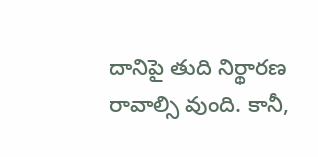దానిపై తుది నిర్థారణ రావాల్సి వుంది. కానీ,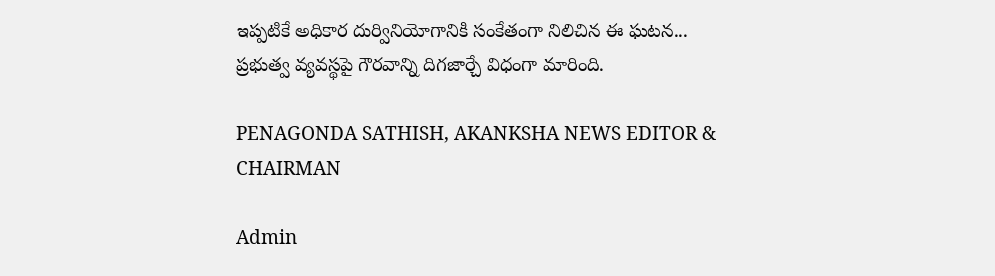ఇప్పటికే అధికార దుర్వినియోగానికి సంకేతంగా నిలిచిన ఈ ఘటన... ప్రభుత్వ వ్యవస్థపై గౌరవాన్ని దిగజార్చే విధంగా మారింది.

PENAGONDA SATHISH, AKANKSHA NEWS EDITOR & CHAIRMAN

Admin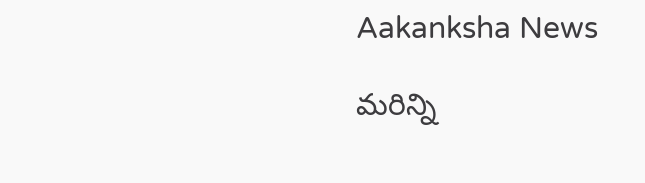Aakanksha News

మరిన్ని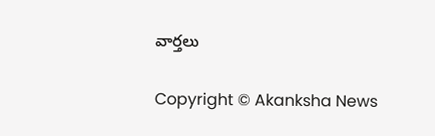వార్తలు

Copyright © Akanksha News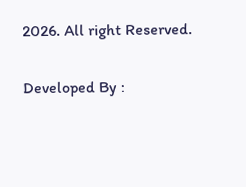2026. All right Reserved.

Developed By :